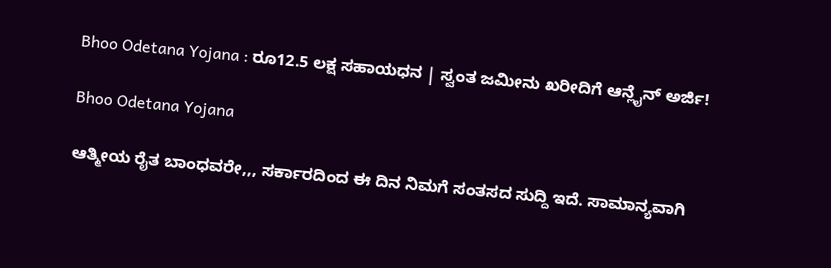Bhoo Odetana Yojana : ರೂ12.5 ಲಕ್ಷ ಸಹಾಯಧನ | ಸ್ವಂತ ಜಮೀನು ಖರೀದಿಗೆ ಆನ್ಲೈನ್ ಅರ್ಜಿ!

Bhoo Odetana Yojana

ಆತ್ಮೀಯ ರೈತ ಬಾಂಧವರೇ,,, ಸರ್ಕಾರದಿಂದ ಈ ದಿನ ನಿಮಗೆ ಸಂತಸದ ಸುದ್ದಿ ಇದೆ. ಸಾಮಾನ್ಯವಾಗಿ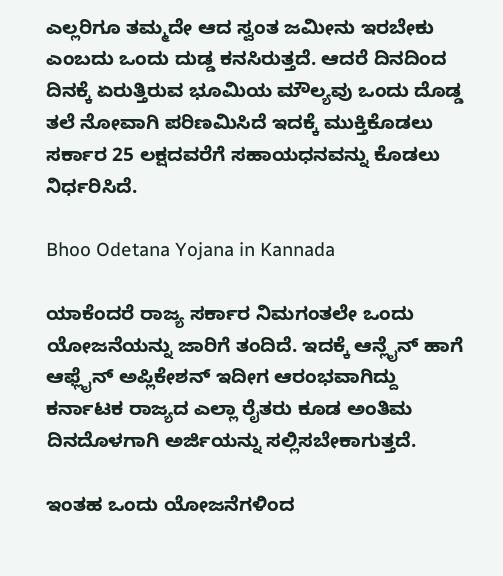ಎಲ್ಲರಿಗೂ ತಮ್ಮದೇ ಆದ ಸ್ವಂತ ಜಮೀನು ಇರಬೇಕು ಎಂಬದು ಒಂದು ದುಡ್ಡ ಕನಸಿರುತ್ತದೆ. ಆದರೆ ದಿನದಿಂದ ದಿನಕ್ಕೆ ಏರುತ್ತಿರುವ ಭೂಮಿಯ ಮೌಲ್ಯವು ಒಂದು ದೊಡ್ಡ ತಲೆ ನೋವಾಗಿ ಪರಿಣಮಿಸಿದೆ ಇದಕ್ಕೆ ಮುಕ್ತಿಕೊಡಲು ಸರ್ಕಾರ 25 ಲಕ್ಷದವರೆಗೆ ಸಹಾಯಧನವನ್ನು ಕೊಡಲು ನಿರ್ಧರಿಸಿದೆ.

Bhoo Odetana Yojana in Kannada

ಯಾಕೆಂದರೆ ರಾಜ್ಯ ಸರ್ಕಾರ ನಿಮಗಂತಲೇ ಒಂದು ಯೋಜನೆಯನ್ನು ಜಾರಿಗೆ ತಂದಿದೆ. ಇದಕ್ಕೆ ಆನ್ಲೈನ್ ಹಾಗೆ ಆಫ್ಲೈನ್ ಅಪ್ಲಿಕೇಶನ್ ಇದೀಗ ಆರಂಭವಾಗಿದ್ದು ಕರ್ನಾಟಕ ರಾಜ್ಯದ ಎಲ್ಲಾ ರೈತರು ಕೂಡ ಅಂತಿಮ ದಿನದೊಳಗಾಗಿ ಅರ್ಜಿಯನ್ನು ಸಲ್ಲಿಸಬೇಕಾಗುತ್ತದೆ.

ಇಂತಹ ಒಂದು ಯೋಜನೆಗಳಿಂದ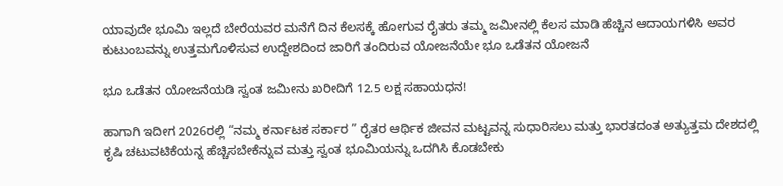ಯಾವುದೇ ಭೂಮಿ ಇಲ್ಲದೆ ಬೇರೆಯವರ ಮನೆಗೆ ದಿನ ಕೆಲಸಕ್ಕೆ ಹೋಗುವ ರೈತರು ತಮ್ಮ ಜಮೀನಲ್ಲಿ ಕೆಲಸ ಮಾಡಿ ಹೆಚ್ಚಿನ ಆದಾಯಗಳಿಸಿ ಅವರ ಕುಟುಂಬವನ್ನು ಉತ್ತಮಗೊಳಿಸುವ ಉದ್ದೇಶದಿಂದ ಜಾರಿಗೆ ತಂದಿರುವ ಯೋಜನೆಯೇ ಭೂ ಒಡೆತನ ಯೋಜನೆ

ಭೂ ಒಡೆತನ ಯೋಜನೆಯಡಿ ಸ್ವಂತ ಜಮೀನು ಖರೀದಿಗೆ 12.5 ಲಕ್ಷ ಸಹಾಯಧನ!

ಹಾಗಾಗಿ ಇದೀಗ 2026ರಲ್ಲಿ “ನಮ್ಮ ಕರ್ನಾಟಕ ಸರ್ಕಾರ ” ರೈತರ ಆರ್ಥಿಕ ಜೀವನ ಮಟ್ಟವನ್ನ ಸುಧಾರಿಸಲು ಮತ್ತು ಭಾರತದಂತ ಅತ್ಯುತ್ತಮ ದೇಶದಲ್ಲಿ ಕೃಷಿ ಚಟುವಟಿಕೆಯನ್ನ ಹೆಚ್ಚಿಸಬೇಕೆನ್ನುವ ಮತ್ತು ಸ್ವಂತ ಭೂಮಿಯನ್ನು ಒದಗಿಸಿ ಕೊಡಬೇಕು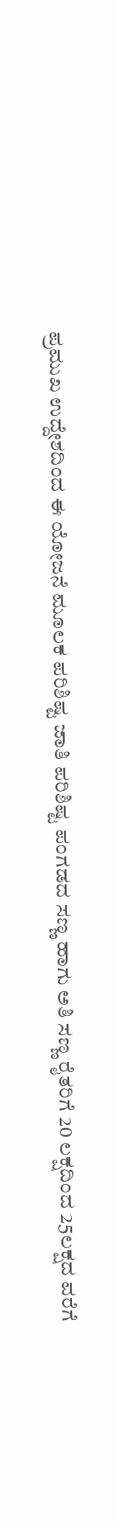ಪ್ರಮುಖ ಉದ್ದೇಶದಿಂದ ಈ ಯೋಜನೆ ಮೂಲಕ ಪರಿಶಿಷ್ಟ ಜಾತಿ ಪರಿಶಿಷ್ಟ ಪಂಗಡದ ಸಣ್ಣ ಹಾಗು ಅತಿ ಸಣ್ಣ ರೈತರಿಗೆ 20 ಲಕ್ಷದಿಂದ 25ಲಕ್ಷದ ವರೆಗೆ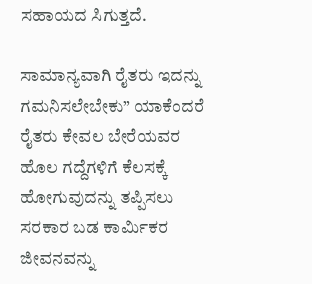ಸಹಾಯದ ಸಿಗುತ್ತದೆ.

ಸಾಮಾನ್ಯವಾಗಿ ರೈತರು ಇದನ್ನು ಗಮನಿಸಲೇಬೇಕು” ಯಾಕೆಂದರೆ ರೈತರು ಕೇವಲ ಬೇರೆಯವರ ಹೊಲ ಗದ್ದೆಗಳಿಗೆ ಕೆಲಸಕ್ಕೆ ಹೋಗುವುದನ್ನು ತಪ್ಪಿಸಲು ಸರಕಾರ ಬಡ ಕಾರ್ಮಿಕರ ಜೀವನವನ್ನು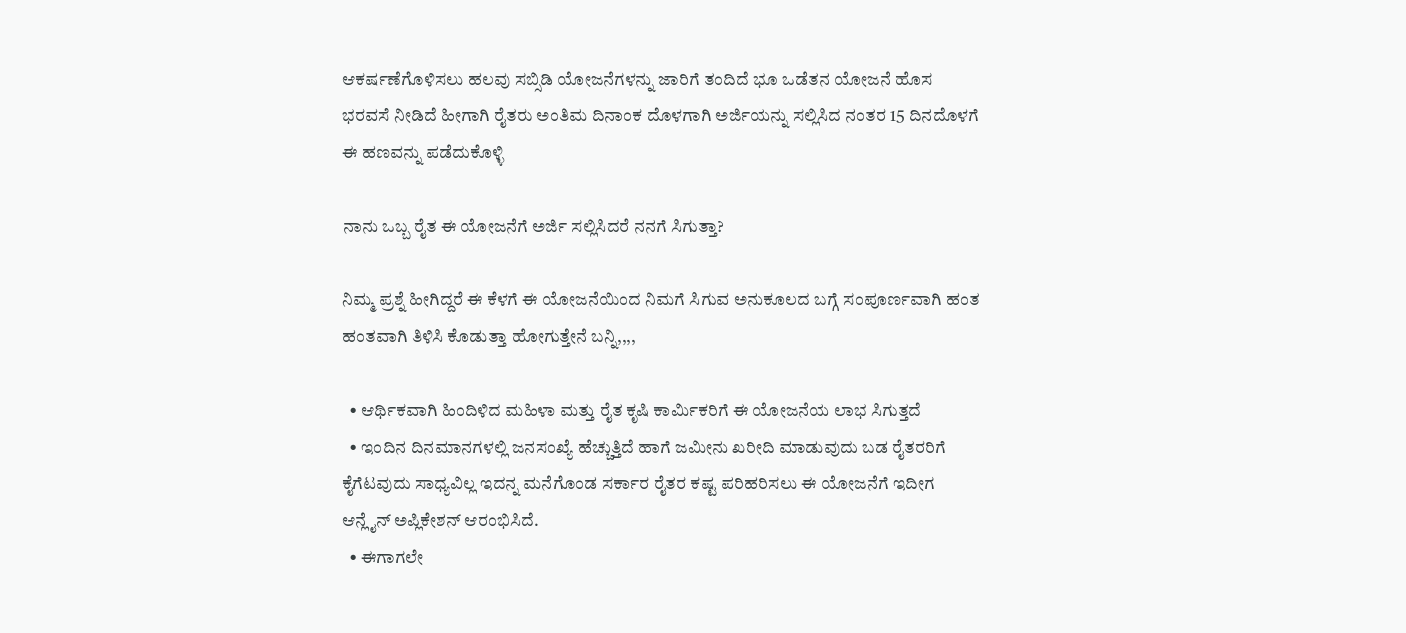ಆಕರ್ಷಣೆಗೊಳಿಸಲು ಹಲವು ಸಬ್ಸಿಡಿ ಯೋಜನೆಗಳನ್ನು ಜಾರಿಗೆ ತಂದಿದೆ ಭೂ ಒಡೆತನ ಯೋಜನೆ ಹೊಸ ಭರವಸೆ ನೀಡಿದೆ ಹೀಗಾಗಿ ರೈತರು ಅಂತಿಮ ದಿನಾಂಕ ದೊಳಗಾಗಿ ಅರ್ಜಿಯನ್ನು ಸಲ್ಲಿಸಿದ ನಂತರ 15 ದಿನದೊಳಗೆ ಈ ಹಣವನ್ನು ಪಡೆದುಕೊಳ್ಳಿ

ನಾನು ಒಬ್ಬ ರೈತ ಈ ಯೋಜನೆಗೆ ಅರ್ಜಿ ಸಲ್ಲಿಸಿದರೆ ನನಗೆ ಸಿಗುತ್ತಾ?

ನಿಮ್ಮ ಪ್ರಶ್ನೆ ಹೀಗಿದ್ದರೆ ಈ ಕೆಳಗೆ ಈ ಯೋಜನೆಯಿಂದ ನಿಮಗೆ ಸಿಗುವ ಅನುಕೂಲದ ಬಗ್ಗೆ ಸಂಪೂರ್ಣವಾಗಿ ಹಂತ ಹಂತವಾಗಿ ತಿಳಿಸಿ ಕೊಡುತ್ತಾ ಹೋಗುತ್ತೇನೆ ಬನ್ನಿ,,,,

  • ಆರ್ಥಿಕವಾಗಿ ಹಿಂದಿಳಿದ ಮಹಿಳಾ ಮತ್ತು ರೈತ ಕೃಷಿ ಕಾರ್ಮಿಕರಿಗೆ ಈ ಯೋಜನೆಯ ಲಾಭ ಸಿಗುತ್ತದೆ
  • ಇಂದಿನ ದಿನಮಾನಗಳಲ್ಲಿ ಜನಸಂಖ್ಯೆ ಹೆಚ್ಚುತ್ತಿದೆ ಹಾಗೆ ಜಮೀನು ಖರೀದಿ ಮಾಡುವುದು ಬಡ ರೈತರರಿಗೆ ಕೈಗೆಟವುದು ಸಾಧ್ಯವಿಲ್ಲ ಇದನ್ನ ಮನೆಗೊಂಡ ಸರ್ಕಾರ ರೈತರ ಕಷ್ಟ ಪರಿಹರಿಸಲು ಈ ಯೋಜನೆಗೆ ಇದೀಗ ಆನ್ಲೈನ್ ಅಪ್ಲಿಕೇಶನ್ ಆರಂಭಿಸಿದೆ.
  • ಈಗಾಗಲೇ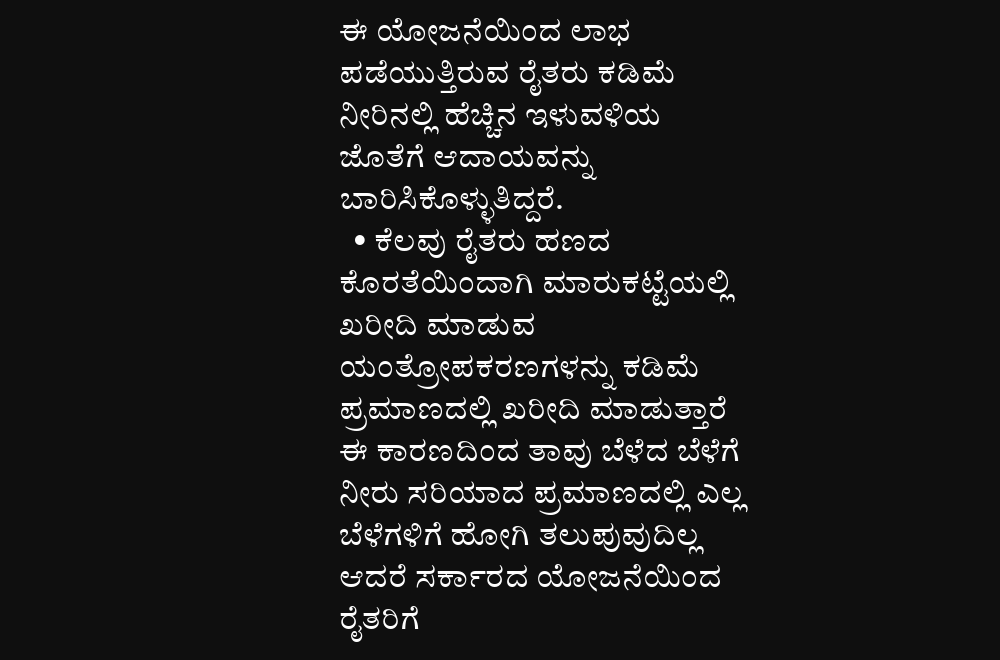ಈ ಯೋಜನೆಯಿಂದ ಲಾಭ ಪಡೆಯುತ್ತಿರುವ ರೈತರು ಕಡಿಮೆ ನೀರಿನಲ್ಲಿ ಹೆಚ್ಚಿನ ಇಳುವಳಿಯ ಜೊತೆಗೆ ಆದಾಯವನ್ನು ಬಾರಿಸಿಕೊಳ್ಳುತಿದ್ದರೆ.
  • ಕೆಲವು ರೈತರು ಹಣದ ಕೊರತೆಯಿಂದಾಗಿ ಮಾರುಕಟ್ಟೆಯಲ್ಲಿ ಖರೀದಿ ಮಾಡುವ ಯಂತ್ರೋಪಕರಣಗಳನ್ನು ಕಡಿಮೆ ಪ್ರಮಾಣದಲ್ಲಿ ಖರೀದಿ ಮಾಡುತ್ತಾರೆ ಈ ಕಾರಣದಿಂದ ತಾವು ಬೆಳೆದ ಬೆಳೆಗೆ ನೀರು ಸರಿಯಾದ ಪ್ರಮಾಣದಲ್ಲಿ ಎಲ್ಲ ಬೆಳೆಗಳಿಗೆ ಹೋಗಿ ತಲುಪುವುದಿಲ್ಲ ಆದರೆ ಸರ್ಕಾರದ ಯೋಜನೆಯಿಂದ ರೈತರಿಗೆ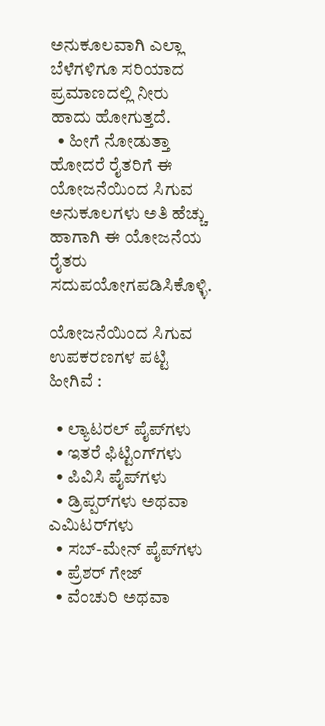ಅನುಕೂಲವಾಗಿ ಎಲ್ಲಾ ಬೆಳೆಗಳಿಗೂ ಸರಿಯಾದ ಪ್ರಮಾಣದಲ್ಲಿ ನೀರು ಹಾದು ಹೋಗುತ್ತದೆ.
  • ಹೀಗೆ ನೋಡುತ್ತಾ ಹೋದರೆ ರೈತರಿಗೆ ಈ ಯೋಜನೆಯಿಂದ ಸಿಗುವ ಅನುಕೂಲಗಳು ಅತಿ ಹೆಚ್ಚು ಹಾಗಾಗಿ ಈ ಯೋಜನೆಯ ರೈತರು ಸದುಪಯೋಗಪಡಿಸಿಕೊಳ್ಳಿ.

ಯೋಜನೆಯಿಂದ ಸಿಗುವ ಉಪಕರಣಗಳ ಪಟ್ಟಿ ಹೀಗಿವೆ :

  • ಲ್ಯಾಟರಲ್ ಪೈಪ್‌ಗಳು
  • ಇತರೆ ಫಿಟ್ಟಿಂಗ್‌ಗಳು
  • ಪಿವಿಸಿ ಪೈಪ್‌ಗಳು
  • ಡ್ರಿಪ್ಪರ್‌ಗಳು ಅಥವಾ ಎಮಿಟರ್‌ಗಳು
  • ಸಬ್-ಮೇನ್ ಪೈಪ್‌ಗಳು
  • ಪ್ರೆಶರ್ ಗೇಜ್
  • ವೆಂಚುರಿ ಅಥವಾ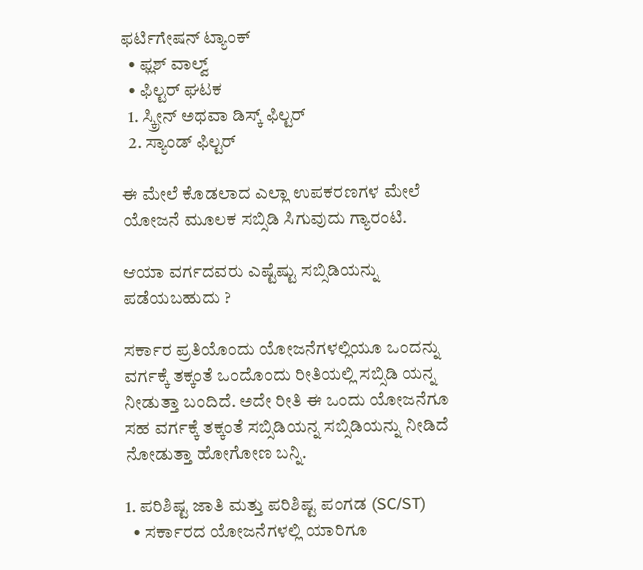ಫರ್ಟಿಗೇಷನ್ ಟ್ಯಾಂಕ್
  • ಫ್ಲಶ್ ವಾಲ್ವ್
  • ಫಿಲ್ಟರ್ ಘಟಕ
  1. ಸ್ಕ್ರೀನ್ ಅಥವಾ ಡಿಸ್ಕ್ ಫಿಲ್ಟರ್
  2. ಸ್ಯಾಂಡ್ ಫಿಲ್ಟರ್

ಈ ಮೇಲೆ ಕೊಡಲಾದ ಎಲ್ಲಾ ಉಪಕರಣಗಳ ಮೇಲೆ ಯೋಜನೆ ಮೂಲಕ ಸಬ್ಸಿಡಿ ಸಿಗುವುದು ಗ್ಯಾರಂಟಿ.

ಆಯಾ ವರ್ಗದವರು ಎಷ್ಟೆಷ್ಟು ಸಬ್ಸಿಡಿಯನ್ನು ಪಡೆಯಬಹುದು ?

ಸರ್ಕಾರ ಪ್ರತಿಯೊಂದು ಯೋಜನೆಗಳಲ್ಲಿಯೂ ಒಂದನ್ನು ವರ್ಗಕ್ಕೆ ತಕ್ಕಂತೆ ಒಂದೊಂದು ರೀತಿಯಲ್ಲಿ ಸಬ್ಸಿಡಿ ಯನ್ನ ನೀಡುತ್ತಾ ಬಂದಿದೆ. ಅದೇ ರೀತಿ ಈ ಒಂದು ಯೋಜನೆಗೂ ಸಹ ವರ್ಗಕ್ಕೆ ತಕ್ಕಂತೆ ಸಬ್ಸಿಡಿಯನ್ನ ಸಬ್ಸಿಡಿಯನ್ನು ನೀಡಿದೆ ನೋಡುತ್ತಾ ಹೋಗೋಣ ಬನ್ನಿ.

1. ಪರಿಶಿಷ್ಟ ಜಾತಿ ಮತ್ತು ಪರಿಶಿಷ್ಟ ಪಂಗಡ (SC/ST)
  • ಸರ್ಕಾರದ ಯೋಜನೆಗಳಲ್ಲಿ ಯಾರಿಗೂ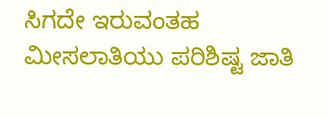ಸಿಗದೇ ಇರುವಂತಹ ಮೀಸಲಾತಿಯು ಪರಿಶಿಷ್ಟ ಜಾತಿ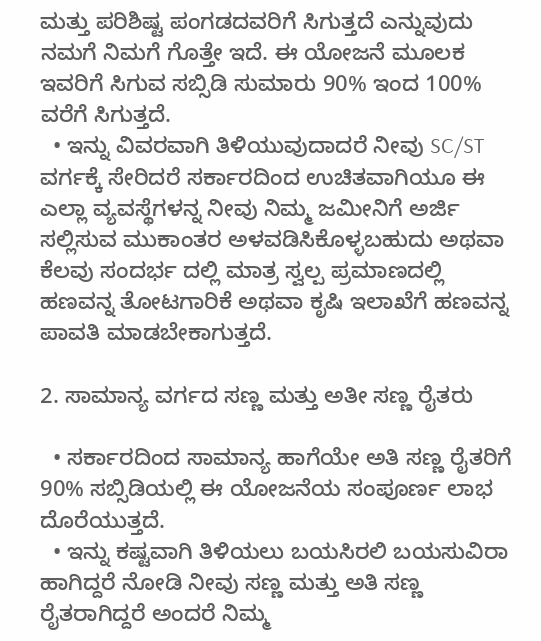ಮತ್ತು ಪರಿಶಿಷ್ಟ ಪಂಗಡದವರಿಗೆ ಸಿಗುತ್ತದೆ ಎನ್ನುವುದು ನಮಗೆ ನಿಮಗೆ ಗೊತ್ತೇ ಇದೆ. ಈ ಯೋಜನೆ ಮೂಲಕ ಇವರಿಗೆ ಸಿಗುವ ಸಬ್ಸಿಡಿ ಸುಮಾರು 90% ಇಂದ 100% ವರೆಗೆ ಸಿಗುತ್ತದೆ.
  • ಇನ್ನು ವಿವರವಾಗಿ ತಿಳಿಯುವುದಾದರೆ ನೀವು SC/ST ವರ್ಗಕ್ಕೆ ಸೇರಿದರೆ ಸರ್ಕಾರದಿಂದ ಉಚಿತವಾಗಿಯೂ ಈ ಎಲ್ಲಾ ವ್ಯವಸ್ಥೆಗಳನ್ನ ನೀವು ನಿಮ್ಮ ಜಮೀನಿಗೆ ಅರ್ಜಿ ಸಲ್ಲಿಸುವ ಮುಕಾಂತರ ಅಳವಡಿಸಿಕೊಳ್ಳಬಹುದು ಅಥವಾ ಕೆಲವು ಸಂದರ್ಭ ದಲ್ಲಿ ಮಾತ್ರ ಸ್ವಲ್ಪ ಪ್ರಮಾಣದಲ್ಲಿ ಹಣವನ್ನ ತೋಟಗಾರಿಕೆ ಅಥವಾ ಕೃಷಿ ಇಲಾಖೆಗೆ ಹಣವನ್ನ ಪಾವತಿ ಮಾಡಬೇಕಾಗುತ್ತದೆ.

2. ಸಾಮಾನ್ಯ ವರ್ಗದ ಸಣ್ಣ ಮತ್ತು ಅತೀ ಸಣ್ಣ ರೈತರು

  • ಸರ್ಕಾರದಿಂದ ಸಾಮಾನ್ಯ ಹಾಗೆಯೇ ಅತಿ ಸಣ್ಣ ರೈತರಿಗೆ 90% ಸಬ್ಸಿಡಿಯಲ್ಲಿ ಈ ಯೋಜನೆಯ ಸಂಪೂರ್ಣ ಲಾಭ ದೊರೆಯುತ್ತದೆ.
  • ಇನ್ನು ಕಷ್ಟವಾಗಿ ತಿಳಿಯಲು ಬಯಸಿರಲಿ ಬಯಸುವಿರಾ ಹಾಗಿದ್ದರೆ ನೋಡಿ ನೀವು ಸಣ್ಣ ಮತ್ತು ಅತಿ ಸಣ್ಣ ರೈತರಾಗಿದ್ದರೆ ಅಂದರೆ ನಿಮ್ಮ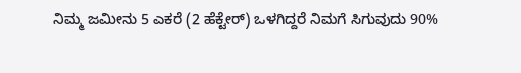ನಿಮ್ಮ ಜಮೀನು 5 ಎಕರೆ (2 ಹೆಕ್ಟೇರ್) ಒಳಗಿದ್ದರೆ ನಿಮಗೆ ಸಿಗುವುದು 90%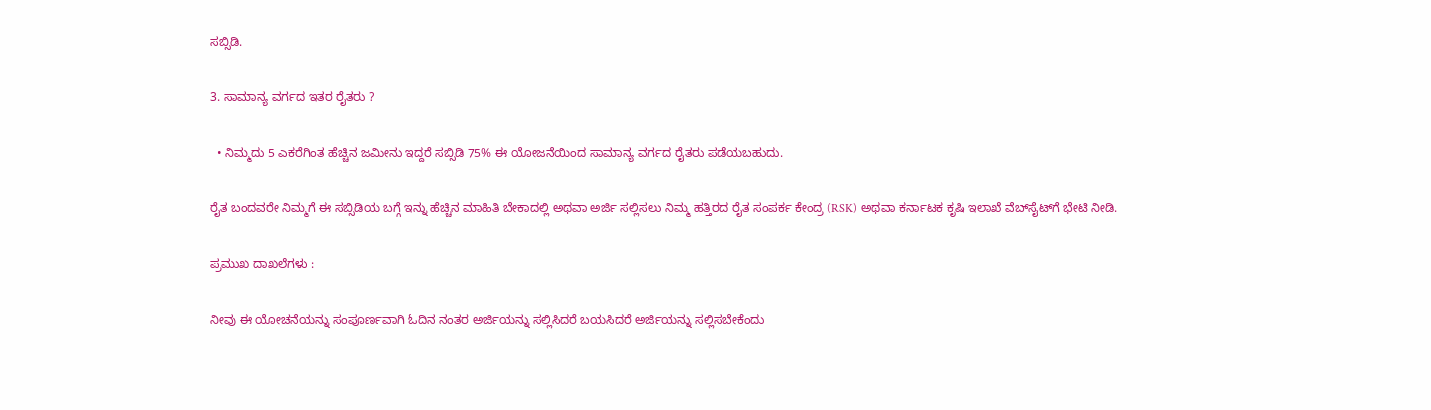ಸಬ್ಸಿಡಿ.

3. ಸಾಮಾನ್ಯ ವರ್ಗದ ಇತರ ರೈತರು ?

  • ನಿಮ್ಮದು 5 ಎಕರೆಗಿಂತ ಹೆಚ್ಚಿನ ಜಮೀನು ಇದ್ದರೆ ಸಬ್ಸಿಡಿ 75% ಈ ಯೋಜನೆಯಿಂದ ಸಾಮಾನ್ಯ ವರ್ಗದ ರೈತರು ಪಡೆಯಬಹುದು.

ರೈತ ಬಂದವರೇ ನಿಮ್ಮಗೆ ಈ ಸಬ್ಸಿಡಿಯ ಬಗ್ಗೆ ಇನ್ನು ಹೆಚ್ಚಿನ ಮಾಹಿತಿ ಬೇಕಾದಲ್ಲಿ ಅಥವಾ ಅರ್ಜಿ ಸಲ್ಲಿಸಲು ನಿಮ್ಮ ಹತ್ತಿರದ ರೈತ ಸಂಪರ್ಕ ಕೇಂದ್ರ (RSK) ಅಥವಾ ಕರ್ನಾಟಕ ಕೃಷಿ ಇಲಾಖೆ ವೆಬ್‌ಸೈಟ್‌ಗೆ ಭೇಟಿ ನೀಡಿ.

ಪ್ರಮುಖ ದಾಖಲೆಗಳು :

ನೀವು ಈ ಯೋಚನೆಯನ್ನು ಸಂಪೂರ್ಣವಾಗಿ ಓದಿನ ನಂತರ ಅರ್ಜಿಯನ್ನು ಸಲ್ಲಿಸಿದರೆ ಬಯಸಿದರೆ ಅರ್ಜಿಯನ್ನು ಸಲ್ಲಿಸಬೇಕೆಂದು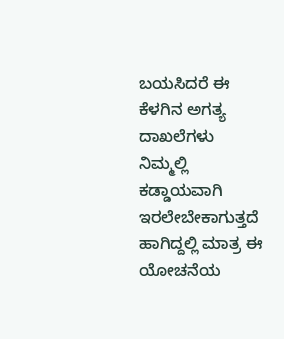ಬಯಸಿದರೆ ಈ ಕೆಳಗಿನ ಅಗತ್ಯ ದಾಖಲೆಗಳು ನಿಮ್ಮಲ್ಲಿ ಕಡ್ಡಾಯವಾಗಿ ಇರಲೇಬೇಕಾಗುತ್ತದೆ ಹಾಗಿದ್ದಲ್ಲಿ ಮಾತ್ರ ಈ ಯೋಚನೆಯ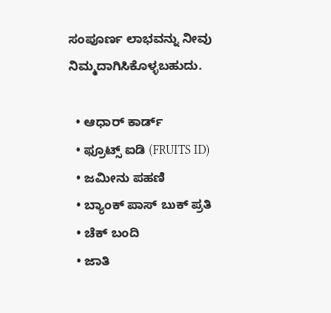ಸಂಪೂರ್ಣ ಲಾಭವನ್ನು ನೀವು ನಿಮ್ಮದಾಗಿಸಿಕೊಳ್ಳಬಹುದು.

  • ಆಧಾರ್ ಕಾರ್ಡ್
  • ಫ್ರೂಟ್ಸ್ ಐಡಿ (FRUITS ID)
  • ಜಮೀನು ಪಹಣಿ
  • ಬ್ಯಾಂಕ್ ಪಾಸ್ ಬುಕ್ ಪ್ರತಿ
  • ಚೆಕ್ ಬಂದಿ
  • ಜಾತಿ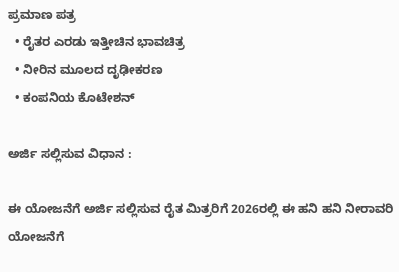ಪ್ರಮಾಣ ಪತ್ರ
  • ರೈತರ ಎರಡು ಇತ್ತೀಚಿನ ಭಾವಚಿತ್ರ
  • ನೀರಿನ ಮೂಲದ ದೃಢೀಕರಣ
  • ಕಂಪನಿಯ ಕೊಟೇಶನ್

ಅರ್ಜಿ ಸಲ್ಲಿಸುವ ವಿಧಾನ :

ಈ ಯೋಜನೆಗೆ ಅರ್ಜಿ ಸಲ್ಲಿಸುವ ರೈತ ಮಿತ್ರರಿಗೆ 2026ರಲ್ಲಿ ಈ ಹನಿ ಹನಿ ನೀರಾವರಿ ಯೋಜನೆಗೆ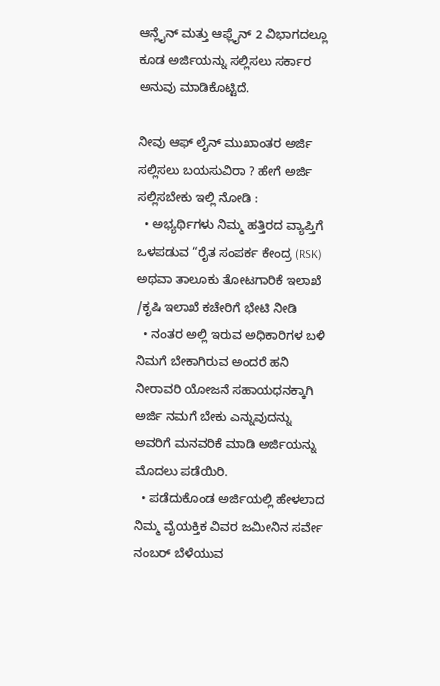ಆನ್ಲೈನ್ ಮತ್ತು ಆಫ್ಲೈನ್ 2 ವಿಭಾಗದಲ್ಲೂ ಕೂಡ ಅರ್ಜಿಯನ್ನು ಸಲ್ಲಿಸಲು ಸರ್ಕಾರ ಅನುವು ಮಾಡಿಕೊಟ್ಟಿದೆ.

ನೀವು ಆಫ್ ಲೈನ್ ಮುಖಾಂತರ ಅರ್ಜಿ ಸಲ್ಲಿಸಲು ಬಯಸುವಿರಾ ? ಹೇಗೆ ಅರ್ಜಿ ಸಲ್ಲಿಸಬೇಕು ಇಲ್ಲಿ ನೋಡಿ :
  • ಅಭ್ಯರ್ಥಿಗಳು ನಿಮ್ಮ ಹತ್ತಿರದ ವ್ಯಾಪ್ತಿಗೆ ಒಳಪಡುವ “ರೈತ ಸಂಪರ್ಕ ಕೇಂದ್ರ (RSK)  ಅಥವಾ ತಾಲೂಕು ತೋಟಗಾರಿಕೆ ಇಲಾಖೆ /ಕೃಷಿ ಇಲಾಖೆ ಕಚೇರಿಗೆ ಭೇಟಿ ನೀಡಿ
  • ನಂತರ ಅಲ್ಲಿ ಇರುವ ಅಧಿಕಾರಿಗಳ ಬಳಿ ನಿಮಗೆ ಬೇಕಾಗಿರುವ ಅಂದರೆ ಹನಿ ನೀರಾವರಿ ಯೋಜನೆ ಸಹಾಯಧನಕ್ಕಾಗಿ ಅರ್ಜಿ ನಮಗೆ ಬೇಕು ಎನ್ನುವುದನ್ನು ಅವರಿಗೆ ಮನವರಿಕೆ ಮಾಡಿ ಅರ್ಜಿಯನ್ನು ಮೊದಲು ಪಡೆಯಿರಿ.
  • ಪಡೆದುಕೊಂಡ ಅರ್ಜಿಯಲ್ಲಿ ಹೇಳಲಾದ ನಿಮ್ಮ ವೈಯಕ್ತಿಕ ವಿವರ ಜಮೀನಿನ ಸರ್ವೇ ನಂಬರ್ ಬೆಳೆಯುವ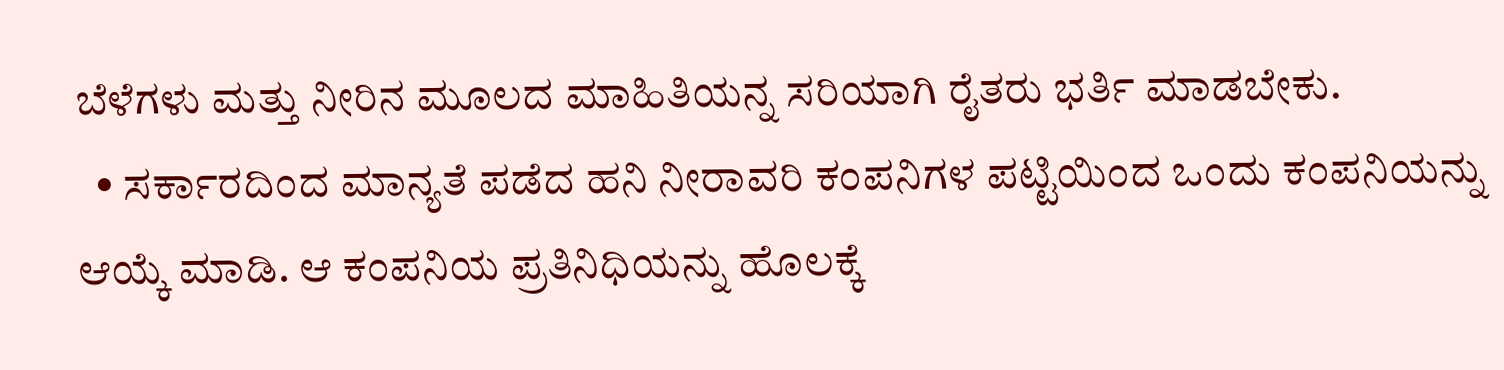ಬೆಳೆಗಳು ಮತ್ತು ನೀರಿನ ಮೂಲದ ಮಾಹಿತಿಯನ್ನ ಸರಿಯಾಗಿ ರೈತರು ಭರ್ತಿ ಮಾಡಬೇಕು.
  • ಸರ್ಕಾರದಿಂದ ಮಾನ್ಯತೆ ಪಡೆದ ಹನಿ ನೀರಾವರಿ ಕಂಪನಿಗಳ ಪಟ್ಟಿಯಿಂದ ಒಂದು ಕಂಪನಿಯನ್ನು ಆಯ್ಕೆ ಮಾಡಿ. ಆ ಕಂಪನಿಯ ಪ್ರತಿನಿಧಿಯನ್ನು ಹೊಲಕ್ಕೆ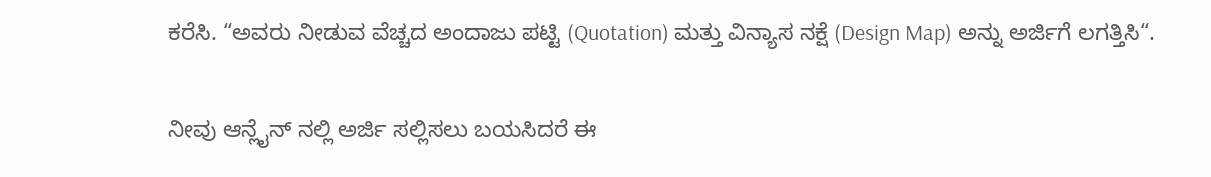ಕರೆಸಿ. “ಅವರು ನೀಡುವ ವೆಚ್ಚದ ಅಂದಾಜು ಪಟ್ಟಿ (Quotation) ಮತ್ತು ವಿನ್ಯಾಸ ನಕ್ಷೆ (Design Map) ಅನ್ನು ಅರ್ಜಿಗೆ ಲಗತ್ತಿಸಿ“.

ನೀವು ಆನ್ಲೈನ್ ನಲ್ಲಿ ಅರ್ಜಿ ಸಲ್ಲಿಸಲು ಬಯಸಿದರೆ ಈ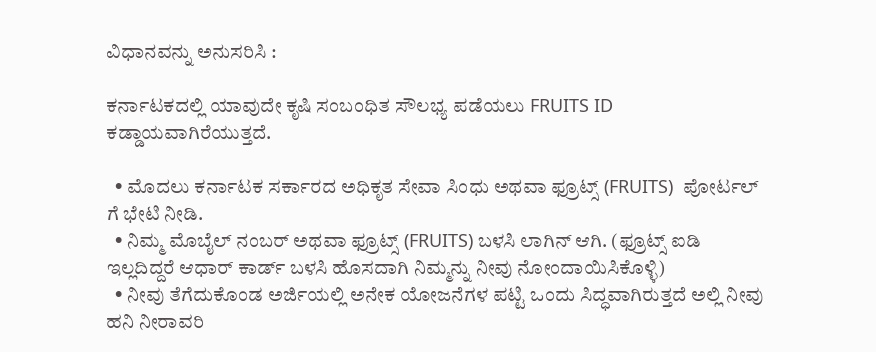ವಿಧಾನವನ್ನು ಅನುಸರಿಸಿ :

ಕರ್ನಾಟಕದಲ್ಲಿ ಯಾವುದೇ ಕೃಷಿ ಸಂಬಂಧಿತ ಸೌಲಭ್ಯ ಪಡೆಯಲು FRUITS ID ಕಡ್ಡಾಯವಾಗಿರೆಯುತ್ತದೆ.

  • ಮೊದಲು ಕರ್ನಾಟಕ ಸರ್ಕಾರದ ಅಧಿಕೃತ ಸೇವಾ ಸಿಂಧು ಅಥವಾ ಫ್ರೂಟ್ಸ್ (FRUITS)  ಪೋರ್ಟಲ್ ಗೆ ಭೇಟಿ ನೀಡಿ.
  • ನಿಮ್ಮ ಮೊಬೈಲ್ ನಂಬರ್ ಅಥವಾ ಫ್ರೂಟ್ಸ್ (FRUITS) ಬಳಸಿ ಲಾಗಿನ್ ಆಗಿ. (ಫ್ರೂಟ್ಸ್ ಐಡಿ ಇಲ್ಲದಿದ್ದರೆ ಆಧಾರ್ ಕಾರ್ಡ್ ಬಳಸಿ ಹೊಸದಾಗಿ ನಿಮ್ಮನ್ನು ನೀವು ನೋಂದಾಯಿಸಿಕೊಳ್ಳಿ)
  • ನೀವು ತೆಗೆದುಕೊಂಡ ಅರ್ಜಿಯಲ್ಲಿ ಅನೇಕ ಯೋಜನೆಗಳ ಪಟ್ಟಿ ಒಂದು ಸಿದ್ಧವಾಗಿರುತ್ತದೆ ಅಲ್ಲಿ ನೀವು ಹನಿ ನೀರಾವರಿ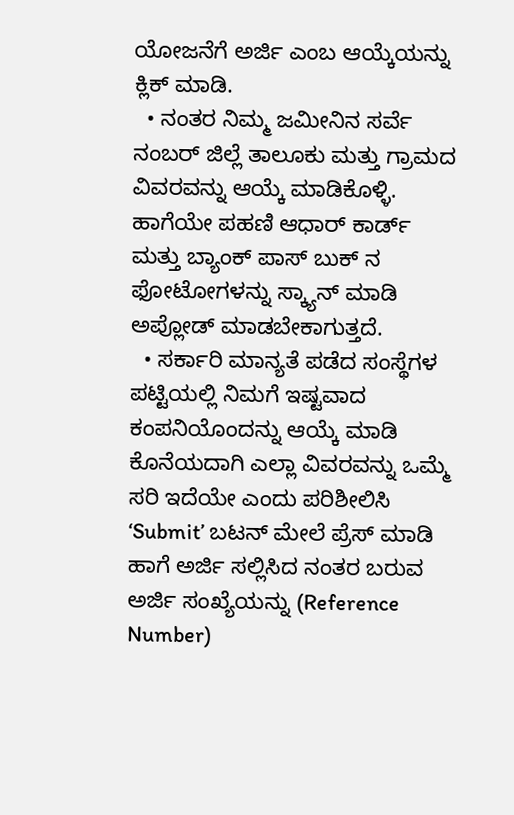ಯೋಜನೆಗೆ ಅರ್ಜಿ ಎಂಬ ಆಯ್ಕೆಯನ್ನು ಕ್ಲಿಕ್ ಮಾಡಿ.
  • ನಂತರ ನಿಮ್ಮ ಜಮೀನಿನ ಸರ್ವೆ ನಂಬರ್ ಜಿಲ್ಲೆ ತಾಲೂಕು ಮತ್ತು ಗ್ರಾಮದ ವಿವರವನ್ನು ಆಯ್ಕೆ ಮಾಡಿಕೊಳ್ಳಿ. ಹಾಗೆಯೇ ಪಹಣಿ ಆಧಾರ್ ಕಾರ್ಡ್ ಮತ್ತು ಬ್ಯಾಂಕ್ ಪಾಸ್ ಬುಕ್ ನ ಫೋಟೋಗಳನ್ನು ಸ್ಕ್ಯಾನ್ ಮಾಡಿ ಅಪ್ಲೋಡ್ ಮಾಡಬೇಕಾಗುತ್ತದೆ.
  • ಸರ್ಕಾರಿ ಮಾನ್ಯತೆ ಪಡೆದ ಸಂಸ್ಥೆಗಳ ಪಟ್ಟಿಯಲ್ಲಿ ನಿಮಗೆ ಇಷ್ಟವಾದ ಕಂಪನಿಯೊಂದನ್ನು ಆಯ್ಕೆ ಮಾಡಿ ಕೊನೆಯದಾಗಿ ಎಲ್ಲಾ ವಿವರವನ್ನು ಒಮ್ಮೆ ಸರಿ ಇದೆಯೇ ಎಂದು ಪರಿಶೀಲಿಸಿ  ‘Submit’ ಬಟನ್ ಮೇಲೆ ಪ್ರೆಸ್ ಮಾಡಿ ಹಾಗೆ ಅರ್ಜಿ ಸಲ್ಲಿಸಿದ ನಂತರ ಬರುವ ಅರ್ಜಿ ಸಂಖ್ಯೆಯನ್ನು (Reference Number)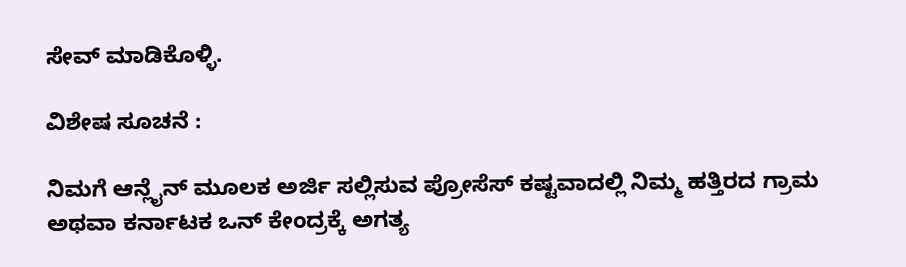ಸೇವ್ ಮಾಡಿಕೊಳ್ಳಿ.

ವಿಶೇಷ ಸೂಚನೆ :

ನಿಮಗೆ ಆನ್ಲೈನ್ ಮೂಲಕ ಅರ್ಜಿ ಸಲ್ಲಿಸುವ ಪ್ರೋಸೆಸ್ ಕಷ್ಟವಾದಲ್ಲಿ ನಿಮ್ಮ ಹತ್ತಿರದ ಗ್ರಾಮ ಅಥವಾ ಕರ್ನಾಟಕ ಒನ್ ಕೇಂದ್ರಕ್ಕೆ ಅಗತ್ಯ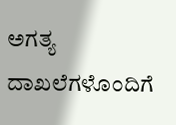ಅಗತ್ಯ ದಾಖಲೆಗಳೊಂದಿಗೆ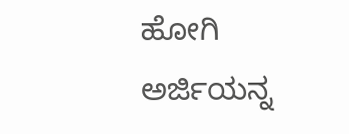ಹೋಗಿ ಅರ್ಜಿಯನ್ನ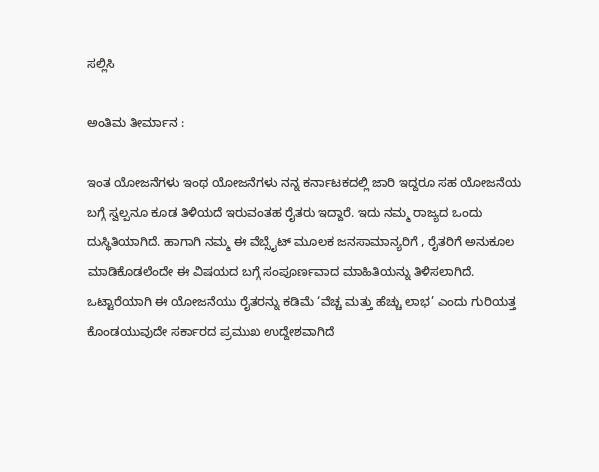ಸಲ್ಲಿಸಿ

ಅಂತಿಮ ತೀರ್ಮಾನ :

ಇಂತ ಯೋಜನೆಗಳು ಇಂಥ ಯೋಜನೆಗಳು ನನ್ನ ಕರ್ನಾಟಕದಲ್ಲಿ ಜಾರಿ ಇದ್ದರೂ ಸಹ ಯೋಜನೆಯ ಬಗ್ಗೆ ಸ್ವಲ್ಪನೂ ಕೂಡ ತಿಳಿಯದೆ ಇರುವಂತಹ ರೈತರು ಇದ್ದಾರೆ. ಇದು ನಮ್ಮ ರಾಜ್ಯದ ಒಂದು ದುಸ್ಥಿತಿಯಾಗಿದೆ. ಹಾಗಾಗಿ ನಮ್ಮ ಈ ವೆಬ್ಸೈಟ್ ಮೂಲಕ ಜನಸಾಮಾನ್ಯರಿಗೆ , ರೈತರಿಗೆ ಅನುಕೂಲ ಮಾಡಿಕೊಡಲೆಂದೇ ಈ ವಿಷಯದ ಬಗ್ಗೆ ಸಂಪೂರ್ಣವಾದ ಮಾಹಿತಿಯನ್ನು ತಿಳಿಸಲಾಗಿದೆ.
ಒಟ್ಟಾರೆಯಾಗಿ ಈ ಯೋಜನೆಯು ರೈತರನ್ನು ಕಡಿಮೆ ‘ವೆಚ್ಚ ಮತ್ತು ಹೆಚ್ಚು ಲಾಭ’ ಎಂದು ಗುರಿಯತ್ತ ಕೊಂಡಯುವುದೇ ಸರ್ಕಾರದ ಪ್ರಮುಖ ಉದ್ದೇಶವಾಗಿದೆ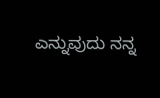ಎನ್ನುವುದು ನನ್ನ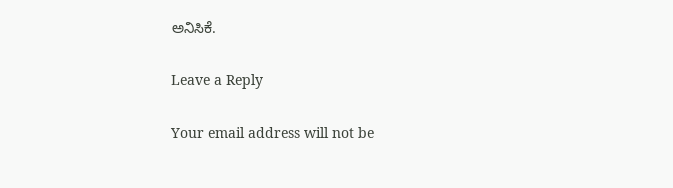ಅನಿಸಿಕೆ.

Leave a Reply

Your email address will not be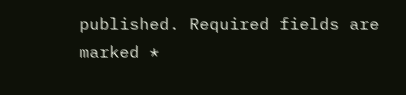published. Required fields are marked *